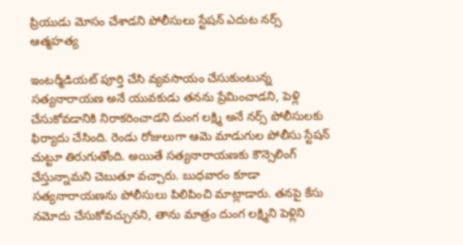ప్రియుడు మోసం చేశాడని పోలీసులు స్టేషన్ ఎదుట నర్స్ ఆత్మహత్య

ఇంటర్మీడియట్ పూర్తి చేసి వ్యవసాయం చేసుకుంటున్న సత్యనారాయణ అనే యువకుడు తనను ప్రేమించాడని, పెళ్లి చేసుకోవడానికి నిరాకరించాడని దుంగ లక్ష్మి అనే నర్స్ పోలీసులకు ఫిర్యాదు చేసింది. రెండు రోజులుగా ఆమె మాడుగుల పోలీసు స్టేషన్ చుట్టూ తిరుగుతోంది. అయితే సత్యనారాయణకు కౌన్సెలింగ్ చేస్తున్నామని చెబుతూ వచ్చారు. బుధవారం కూడా సత్యనారాయణను పోలీసులు పిలిపించి మాట్లాడారు. తనపై కేసు నమోదు చేసుకోవచ్చునని, తాను మాత్రం దుంగ లక్ష్మిని పెళ్లిని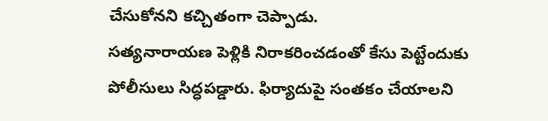చేసుకోనని కచ్చితంగా చెప్పాడు.
సత్యనారాయణ పెళ్లికి నిరాకరించడంతో కేసు పెట్టేందుకు పోలీసులు సిద్ధపడ్డారు. ఫిర్యాదుపై సంతకం చేయాలని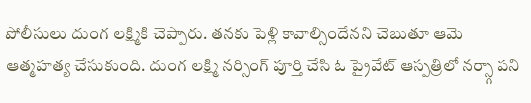పోలీసులు దుంగ లక్ష్మికి చెప్పారు. తనకు పెళ్లి కావాల్సిందేనని చెబుతూ ఆమె ఆత్మహత్య చేసుకుంది. దుంగ లక్ష్మి నర్సింగ్ పూర్తి చేసి ఓ ప్రైవేట్ ఆస్పత్రిలో నర్స్గా పని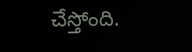చేస్తోంది.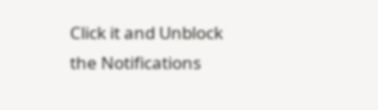Click it and Unblock the Notifications